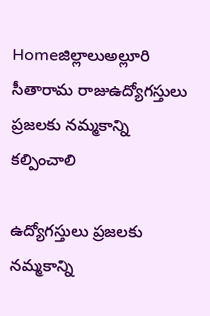Homeజిల్లాలుఅల్లూరి సీతారామ రాజుఉద్యోగస్తులు ప్రజలకు నమ్మకాన్ని కల్పించాలి

ఉద్యోగస్తులు ప్రజలకు నమ్మకాన్ని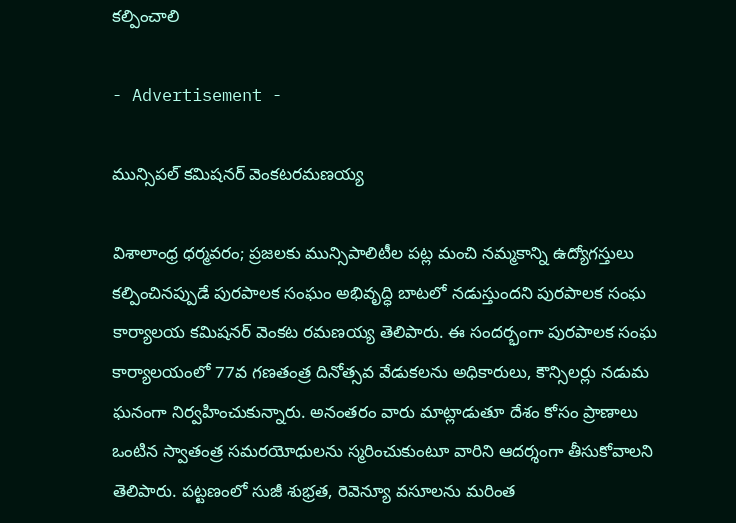కల్పించాలి

- Advertisement -

మున్సిపల్ కమిషనర్ వెంకటరమణయ్య

విశాలాంధ్ర ధర్మవరం; ప్రజలకు మున్సిపాలిటీల పట్ల మంచి నమ్మకాన్ని ఉద్యోగస్తులు కల్పించినప్పుడే పురపాలక సంఘం అభివృద్ధి బాటలో నడుస్తుందని పురపాలక సంఘ కార్యాలయ కమిషనర్ వెంకట రమణయ్య తెలిపారు. ఈ సందర్భంగా పురపాలక సంఘ కార్యాలయంలో 77వ గణతంత్ర దినోత్సవ వేడుకలను అధికారులు, కౌన్సిలర్లు నడుమ ఘనంగా నిర్వహించుకున్నారు. అనంతరం వారు మాట్లాడుతూ దేశం కోసం ప్రాణాలు ఒంటిన స్వాతంత్ర సమరయోధులను స్మరించుకుంటూ వారిని ఆదర్శంగా తీసుకోవాలని తెలిపారు. పట్టణంలో సుజీ శుభ్రత, రెవెన్యూ వసూలను మరింత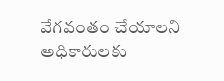వేగవంతం చేయాలని అధికారులకు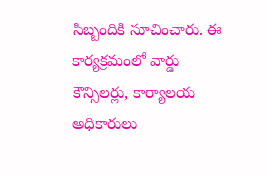సిబ్బందికి సూచించారు. ఈ కార్యక్రమంలో వార్డు కౌన్సిలర్లు, కార్యాలయ అధికారులు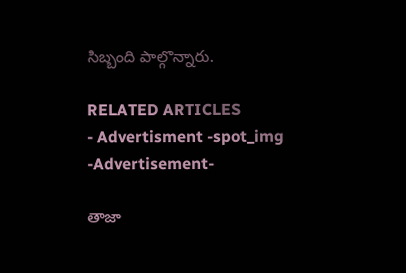సిబ్బంది పాల్గొన్నారు.

RELATED ARTICLES
- Advertisment -spot_img
-Advertisement-

తాజా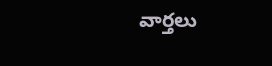వార్తలు